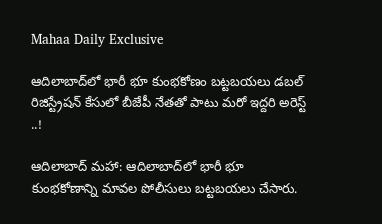Mahaa Daily Exclusive

ఆదిలాబాద్‌లో భారీ భూ కుంభకోణం బట్టబయలు డ‌బ‌ల్ రిజిస్ట్రేష‌న్ కేసులో బీజేపీ నేత‌తో పాటు మ‌రో ఇద్ద‌రి అరెస్ట్ ..!

ఆదిలాబాద్ మ‌హా: ఆదిలాబాద్‌లో భారీ భూ కుంభకోణాన్ని మావ‌ల పోలీసులు బట్టబయలు చేసారు.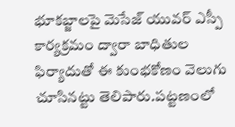భూక‌బ్జాల‌పై మెసేజ్ యువర్ ఎస్పీ కార్యక్రమం ద్వారా బాధితుల ఫిర్యాదుతో ఈ కుంభకోణం వెలుగు చూసిన‌ట్టు తెలిపారు.ప‌ట్ట‌ణంలో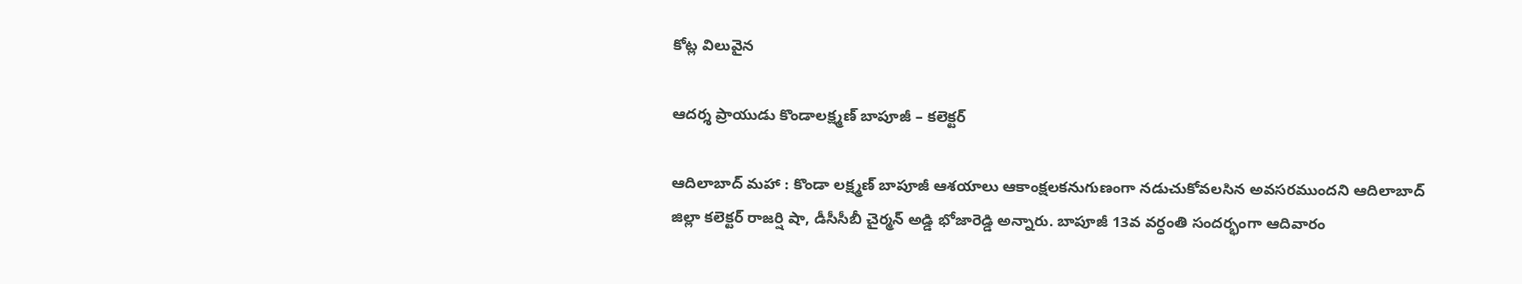కోట్ల విలువైన

ఆద‌ర్శ ప్రాయుడు కొండాల‌క్ష్మ‌ణ్ బాపూజీ – క‌లెక్ట‌ర్

ఆదిలాబాద్ మ‌హా : కొండా లక్ష్మణ్ బాపూజీ ఆశ‌యాలు ఆకాంక్ష‌ల‌క‌నుగుణంగా న‌డుచుకోవ‌ల‌సిన అవ‌స‌ర‌ముంద‌ని ఆదిలాబాద్ జిల్లా కలెక్టర్ రాజర్షి షా, డీసీసీబీ చైర్మ‌న్ అడ్డి భోజారెడ్డి అన్నారు. బాపూజీ 13వ వర్ధంతి సందర్భంగా ఆదివారం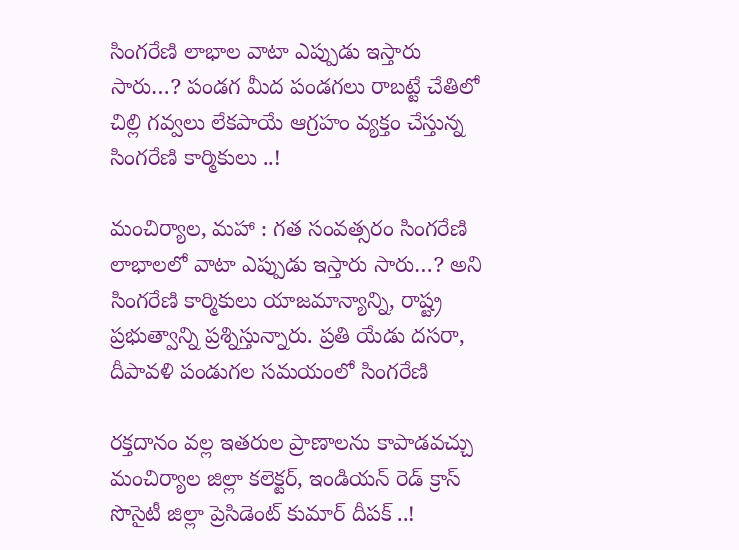సింగరేణి లాభాల వాటా ఎప్పుడు ఇస్తారు సారు…? పండగ మీద పండగలు రాబట్టే చేతిలో చిల్లి గవ్వలు లేకపాయే ఆగ్రహం వ్యక్తం చేస్తున్న సింగరేణి కార్మికులు ..!

మంచిర్యాల, మహా : గత సంవత్సరం సింగరేణి లాభాలలో వాటా ఎప్పుడు ఇస్తారు సారు…? అని సింగరేణి కార్మికులు యాజమాన్యాన్ని, రాష్ట్ర ప్రభుత్వాన్ని ప్రశ్నిస్తున్నారు. ప్రతి యేడు దసరా, దీపావళి పండుగల సమయంలో సింగరేణి

రక్తదానం వల్ల ఇతరుల ప్రాణాలను కాపాడవచ్చు మంచిర్యాల జిల్లా కలెక్టర్, ఇండియన్ రెడ్ క్రాస్ సొసైటీ జిల్లా ప్రెసిడెంట్ కుమార్ దీపక్ ..!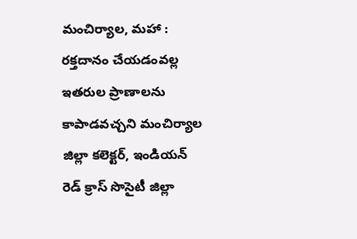మంచిర్యాల, మహా : రక్తదానం చేయడంవల్ల ఇతరుల ప్రాణాలను కాపాడవచ్చని మంచిర్యాల జిల్లా కలెక్టర్, ఇండియన్ రెడ్ క్రాస్ సొసైటీ జిల్లా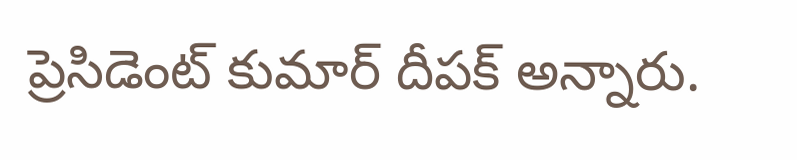ప్రెసిడెంట్ కుమార్ దీపక్ అన్నారు.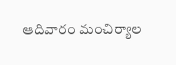ఆదివారం మంచిర్యాల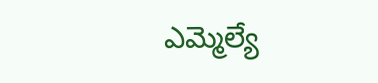ఎమ్మెల్యే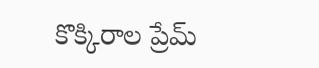కొక్కిరాల ప్రేమ్